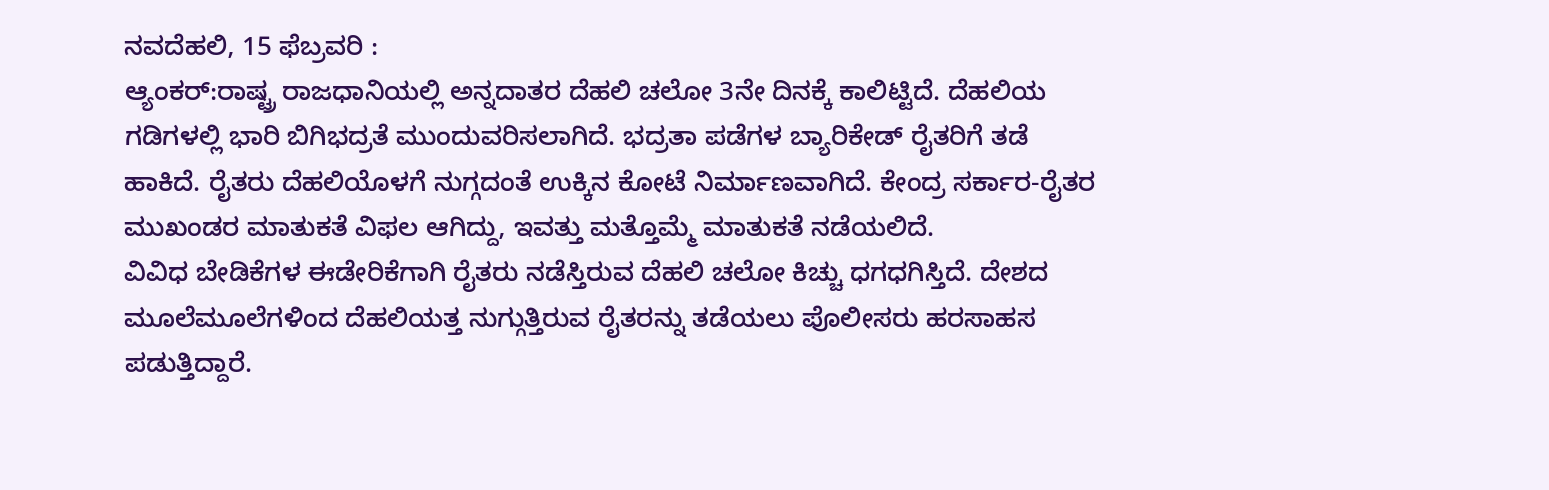ನವದೆಹಲಿ, 15 ಫೆಬ್ರವರಿ :
ಆ್ಯಂಕರ್:ರಾಷ್ಟ್ರ ರಾಜಧಾನಿಯಲ್ಲಿ ಅನ್ನದಾತರ ದೆಹಲಿ ಚಲೋ 3ನೇ ದಿನಕ್ಕೆ ಕಾಲಿಟ್ಟಿದೆ. ದೆಹಲಿಯ ಗಡಿಗಳಲ್ಲಿ ಭಾರಿ ಬಿಗಿಭದ್ರತೆ ಮುಂದುವರಿಸಲಾಗಿದೆ. ಭದ್ರತಾ ಪಡೆಗಳ ಬ್ಯಾರಿಕೇಡ್ ರೈತರಿಗೆ ತಡೆ ಹಾಕಿದೆ. ರೈತರು ದೆಹಲಿಯೊಳಗೆ ನುಗ್ಗದಂತೆ ಉಕ್ಕಿನ ಕೋಟೆ ನಿರ್ಮಾಣವಾಗಿದೆ. ಕೇಂದ್ರ ಸರ್ಕಾರ-ರೈತರ ಮುಖಂಡರ ಮಾತುಕತೆ ವಿಫಲ ಆಗಿದ್ದು, ಇವತ್ತು ಮತ್ತೊಮ್ಮೆ ಮಾತುಕತೆ ನಡೆಯಲಿದೆ.
ವಿವಿಧ ಬೇಡಿಕೆಗಳ ಈಡೇರಿಕೆಗಾಗಿ ರೈತರು ನಡೆಸ್ತಿರುವ ದೆಹಲಿ ಚಲೋ ಕಿಚ್ಚು ಧಗಧಗಿಸ್ತಿದೆ. ದೇಶದ ಮೂಲೆಮೂಲೆಗಳಿಂದ ದೆಹಲಿಯತ್ತ ನುಗ್ಗುತ್ತಿರುವ ರೈತರನ್ನು ತಡೆಯಲು ಪೊಲೀಸರು ಹರಸಾಹಸ ಪಡುತ್ತಿದ್ದಾರೆ.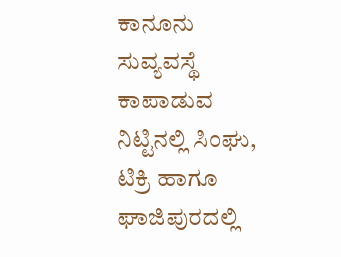ಕಾನೂನು ಸುವ್ಯವಸ್ಥೆ ಕಾಪಾಡುವ ನಿಟ್ಟಿನಲ್ಲಿ ಸಿಂಘು, ಟಿಕ್ರಿ ಹಾಗೂ ಘಾಜಿಪುರದಲ್ಲಿ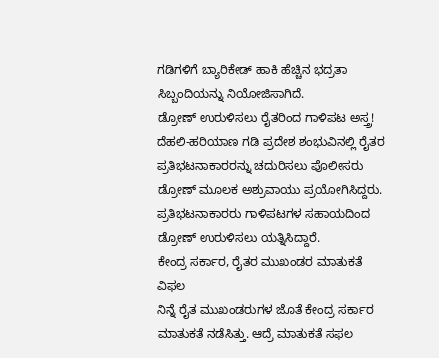ಗಡಿಗಳಿಗೆ ಬ್ಯಾರಿಕೇಡ್ ಹಾಕಿ ಹೆಚ್ಚಿನ ಭದ್ರತಾ ಸಿಬ್ಬಂದಿಯನ್ನು ನಿಯೋಜಿಸಾಗಿದೆ.
ಡ್ರೋಣ್ ಉರುಳಿಸಲು ರೈತರಿಂದ ಗಾಳಿಪಟ ಅಸ್ತ್ರ!
ದೆಹಲಿ-ಹರಿಯಾಣ ಗಡಿ ಪ್ರದೇಶ ಶಂಭುವಿನಲ್ಲಿ ರೈತರ ಪ್ರತಿಭಟನಾಕಾರರನ್ನು ಚದುರಿಸಲು ಪೊಲೀಸರು ಡ್ರೋಣ್ ಮೂಲಕ ಅಶ್ರುವಾಯು ಪ್ರಯೋಗಿಸಿದ್ದರು. ಪ್ರತಿಭಟನಾಕಾರರು ಗಾಳಿಪಟಗಳ ಸಹಾಯದಿಂದ ಡ್ರೋಣ್ ಉರುಳಿಸಲು ಯತ್ನಿಸಿದ್ದಾರೆ.
ಕೇಂದ್ರ ಸರ್ಕಾರ, ರೈತರ ಮುಖಂಡರ ಮಾತುಕತೆ ವಿಫಲ
ನಿನ್ನೆ ರೈತ ಮುಖಂಡರುಗಳ ಜೊತೆ ಕೇಂದ್ರ ಸರ್ಕಾರ ಮಾತುಕತೆ ನಡೆಸಿತ್ತು. ಆದ್ರೆ ಮಾತುಕತೆ ಸಫಲ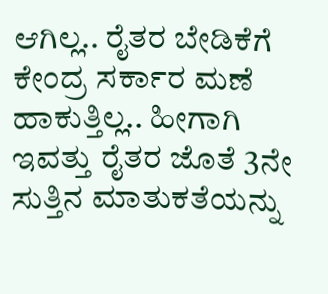ಆಗಿಲ್ಲ.. ರೈತರ ಬೇಡಿಕೆಗೆ ಕೇಂದ್ರ ಸರ್ಕಾರ ಮಣೆ ಹಾಕುತ್ತಿಲ್ಲ.. ಹೀಗಾಗಿ ಇವತ್ತು ರೈತರ ಜೊತೆ 3ನೇ ಸುತ್ತಿನ ಮಾತುಕತೆಯನ್ನು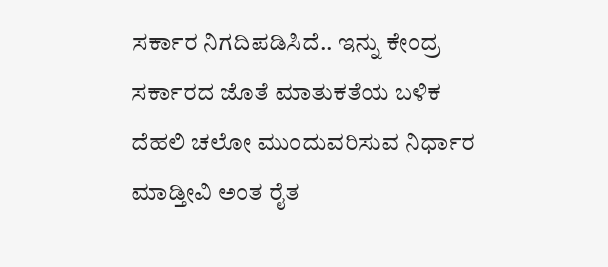ಸರ್ಕಾರ ನಿಗದಿಪಡಿಸಿದೆ.. ಇನ್ನು ಕೇಂದ್ರ ಸರ್ಕಾರದ ಜೊತೆ ಮಾತುಕತೆಯ ಬಳಿಕ ದೆಹಲಿ ಚಲೋ ಮುಂದುವರಿಸುವ ನಿರ್ಧಾರ ಮಾಡ್ತೀವಿ ಅಂತ ರೈತ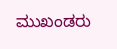ಮುಖಂಡರು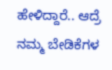ಹೇಳಿದ್ದಾರೆ.. ಆದ್ರೆ ನಮ್ಮ ಬೇಡಿಕೆಗಳ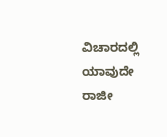ವಿಚಾರದಲ್ಲಿ ಯಾವುದೇ ರಾಜೀ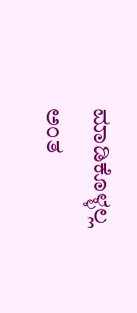ಮಾಡಿಕೊಳ್ಳಲ್ಲ ಅಂತ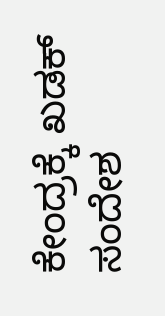ಕೇಂದ್ರಕ್ಕೆ ಖಡಕ್ ಸಂದೇಶ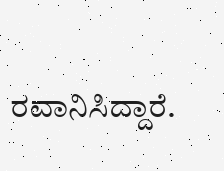ರವಾನಿಸಿದ್ದಾರೆ.